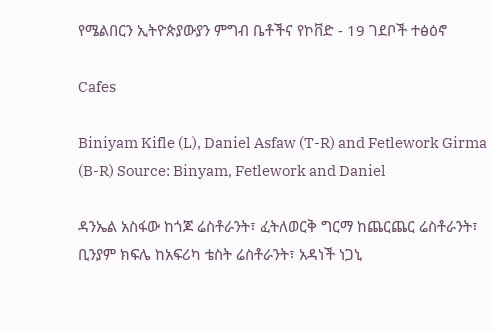የሜልበርን ኢትዮጵያውያን ምግብ ቤቶችና የኮቨድ - 19 ገደቦች ተፅዕኖ

Cafes

Biniyam Kifle (L), Daniel Asfaw (T-R) and Fetlework Girma (B-R) Source: Binyam, Fetlework and Daniel

ዳንኤል አስፋው ከጎጆ ሬስቶራንት፣ ፈትለወርቅ ግርማ ከጨርጨር ሬስቶራንት፣ ቢንያም ክፍሌ ከአፍሪካ ቴስት ሬስቶራንት፣ አዳነች ነጋኒ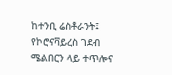ከተንቢ ሬስቶራንት፤ የኮሮናቫይረስ ገደብ ሜልበርን ላይ ተጥሎና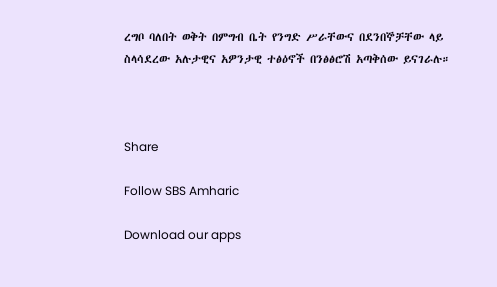ረግቦ ባለበት ወቅት በምግብ ቤት የንግድ ሥራቸውና በደንበኞቻቸው ላይ ስላሳደረው አሉታዊና አዎንታዊ ተፅዕኖች በንፅፅሮሽ አጣቅሰው ይናገራሉ።



Share

Follow SBS Amharic

Download our apps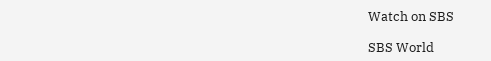Watch on SBS

SBS World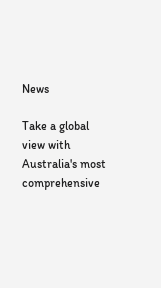News

Take a global view with Australia's most comprehensive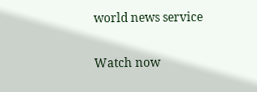world news service

Watch now